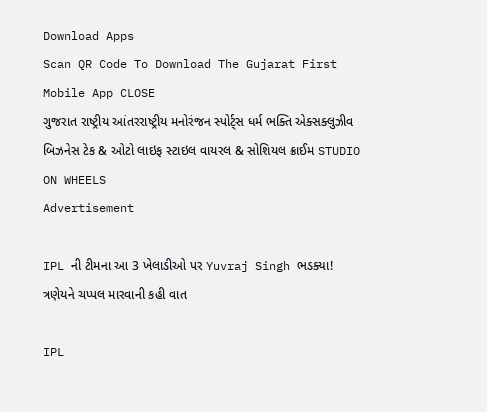Download Apps
Scan QR Code To Download The Gujarat First Mobile App CLOSE
ગુજરાત રાષ્ટ્રીય આંતરરાષ્ટ્રીય મનોરંજન સ્પોર્ટ્સ ધર્મ ભક્તિ એક્સક્લુઝીવ બિઝનેસ ટેક & ઓટો લાઇફ સ્ટાઇલ વાયરલ & સોશિયલ ક્રાઈમ STUDIO ON WHEELS
Advertisement

IPL ની ટીમના આ 3 ખેલાડીઓ પર Yuvraj Singh ભડક્યા! ત્રણેયને ચપ્પલ મારવાની કહી વાત

IPL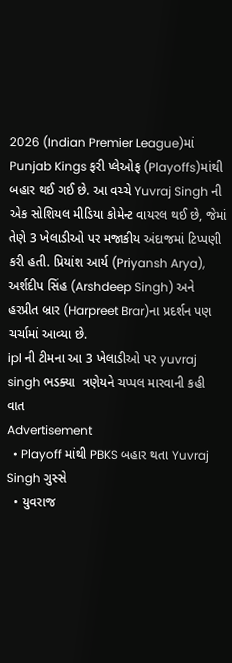2026 (Indian Premier League)માં Punjab Kings ફરી પ્લેઓફ (Playoffs)માંથી બહાર થઈ ગઈ છે. આ વચ્ચે Yuvraj Singh ની એક સોશિયલ મીડિયા કોમેન્ટ વાયરલ થઈ છે, જેમાં તેણે 3 ખેલાડીઓ પર મજાકીય અંદાજમાં ટિપ્પણી કરી હતી. પ્રિયાંશ આર્ય (Priyansh Arya), અર્શદીપ સિંહ (Arshdeep Singh) અને હરપ્રીત બ્રાર (Harpreet Brar)ના પ્રદર્શન પણ ચર્ચામાં આવ્યા છે.
ipl ની ટીમના આ 3 ખેલાડીઓ પર yuvraj singh ભડક્યા  ત્રણેયને ચપ્પલ મારવાની કહી વાત
Advertisement
  • Playoff માંથી PBKS બહાર થતા Yuvraj Singh ગુસ્સે
  • યુવરાજ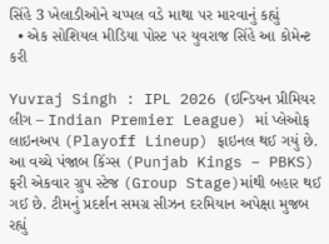સિંહે 3 ખેલાડીઓને ચપ્પલ વડે માથા પર મારવાનું કહ્યું
  • એક સોશિયલ મીડિયા પોસ્ટ પર યુવરાજ સિંહે આ કોમેન્ટ કરી

Yuvraj Singh : IPL 2026 (ઇન્ડિયન પ્રીમિયર લીગ – Indian Premier League) માં પ્લેઓફ લાઇનઅપ (Playoff Lineup) ફાઇનલ થઈ ગયું છે. આ વચ્ચે પંજાબ કિંગ્સ (Punjab Kings – PBKS) ફરી એકવાર ગ્રુપ સ્ટેજ (Group Stage)માંથી બહાર થઈ ગઈ છે. ટીમનું પ્રદર્શન સમગ્ર સીઝન દરમિયાન અપેક્ષા મુજબ રહ્યું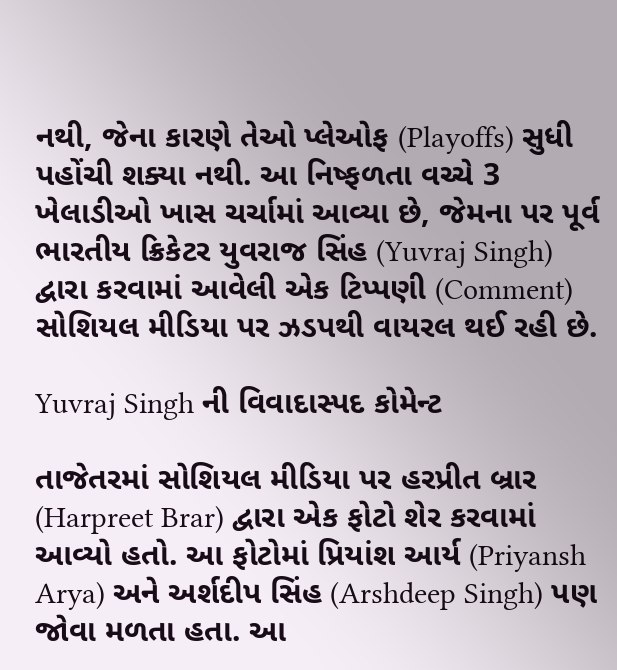નથી, જેના કારણે તેઓ પ્લેઓફ (Playoffs) સુધી પહોંચી શક્યા નથી. આ નિષ્ફળતા વચ્ચે 3 ખેલાડીઓ ખાસ ચર્ચામાં આવ્યા છે, જેમના પર પૂર્વ ભારતીય ક્રિકેટર યુવરાજ સિંહ (Yuvraj Singh) દ્વારા કરવામાં આવેલી એક ટિપ્પણી (Comment) સોશિયલ મીડિયા પર ઝડપથી વાયરલ થઈ રહી છે.

Yuvraj Singh ની વિવાદાસ્પદ કોમેન્ટ

તાજેતરમાં સોશિયલ મીડિયા પર હરપ્રીત બ્રાર (Harpreet Brar) દ્વારા એક ફોટો શેર કરવામાં આવ્યો હતો. આ ફોટોમાં પ્રિયાંશ આર્ય (Priyansh Arya) અને અર્શદીપ સિંહ (Arshdeep Singh) પણ જોવા મળતા હતા. આ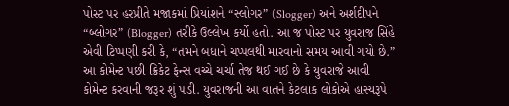પોસ્ટ પર હરપ્રીતે મજાકમાં પ્રિયાંશને “સ્લોગર” (Slogger) અને અર્શદીપને “બ્લોગર” (Blogger) તરીકે ઉલ્લેખ કર્યો હતો. આ જ પોસ્ટ પર યુવરાજ સિંહે એવી ટિપ્પણી કરી કે, “તમને બધાને ચપ્પલથી મારવાનો સમય આવી ગયો છે.” આ કોમેન્ટ પછી ક્રિકેટ ફેન્સ વચ્ચે ચર્ચા તેજ થઈ ગઈ છે કે યુવરાજે આવી કોમેન્ટ કરવાની જરૂર શું પડી. યુવરાજની આ વાતને કેટલાક લોકોએ હાસ્યરૂપે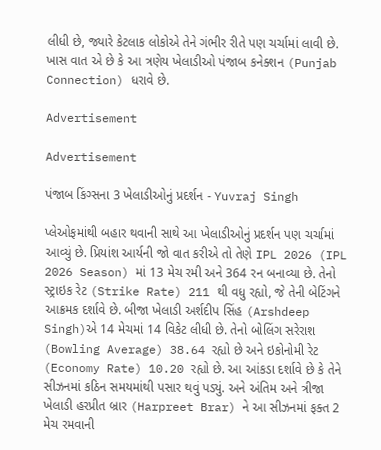લીધી છે, જ્યારે કેટલાક લોકોએ તેને ગંભીર રીતે પણ ચર્ચામાં લાવી છે. ખાસ વાત એ છે કે આ ત્રણેય ખેલાડીઓ પંજાબ કનેક્શન (Punjab Connection) ધરાવે છે.

Advertisement

Advertisement

પંજાબ કિંગ્સના 3 ખેલાડીઓનું પ્રદર્શન - Yuvraj Singh

પ્લેઓફમાંથી બહાર થવાની સાથે આ ખેલાડીઓનું પ્રદર્શન પણ ચર્ચામાં આવ્યું છે. પ્રિયાંશ આર્યની જો વાત કરીએ તો તેણે IPL 2026 (IPL 2026 Season) માં 13 મેચ રમી અને 364 રન બનાવ્યા છે. તેનો સ્ટ્રાઇક રેટ (Strike Rate) 211 થી વધુ રહ્યો, જે તેની બેટિંગને આક્રમક દર્શાવે છે. બીજા ખેલાડી અર્શદીપ સિંહ (Arshdeep Singh)એ 14 મેચમાં 14 વિકેટ લીધી છે. તેનો બોલિંગ સરેરાશ (Bowling Average) 38.64 રહ્યો છે અને ઇકોનોમી રેટ (Economy Rate) 10.20 રહ્યો છે. આ આંકડા દર્શાવે છે કે તેને સીઝનમાં કઠિન સમયમાંથી પસાર થવું પડ્યું. અને અંતિમ અને ત્રીજા ખેલાડી હરપ્રીત બ્રાર (Harpreet Brar) ને આ સીઝનમાં ફક્ત 2 મેચ રમવાની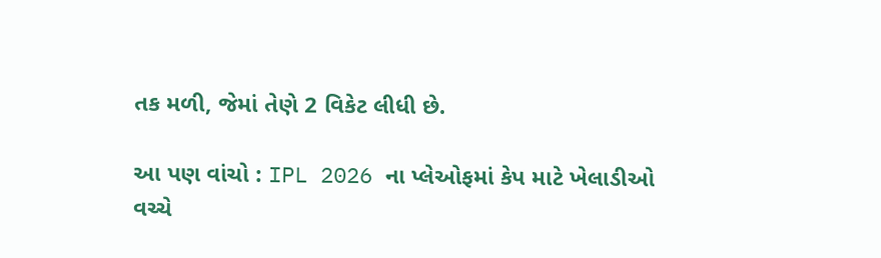તક મળી, જેમાં તેણે 2 વિકેટ લીધી છે.

આ પણ વાંચો : IPL 2026 ના પ્લેઓફમાં કેપ માટે ખેલાડીઓ વચ્ચે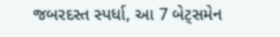જબરદસ્ત સ્પર્ધા, આ 7 બેટ્સમેન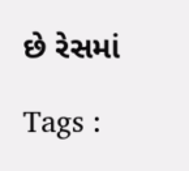છે રેસમાં

Tags :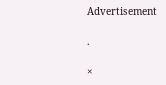Advertisement

.

×